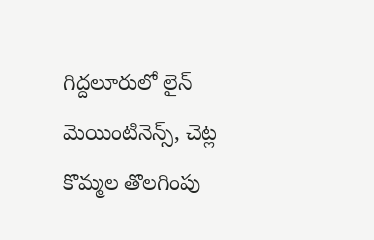గిద్దలూరులో లైన్ మెయింటినెన్స్, చెట్ల కొమ్మల తొలగింపు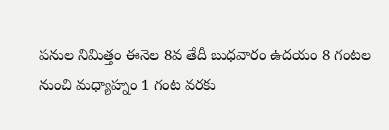పనుల నిమిత్తం ఈనెల 8వ తేదీ బుధవారం ఉదయం 8 గంటల నుంచి మధ్యాహ్నం 1 గంట వరకు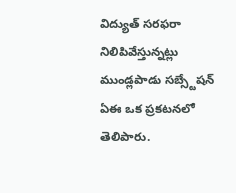విద్యుత్ సరఫరా నిలిపివేస్తున్నట్లు ముండ్లపాడు సబ్స్టేషన్ ఏఈ ఒక ప్రకటనలో తెలిపారు.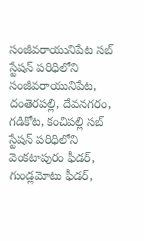సంజీవరాయునిపేట సబ్ స్టేషన్ పరిధిలోని సంజీవరాయునిపేట, దంతెరపల్లి, దేవనగరం, గడికోట, కంచిపల్లి సబ్ స్టేషన్ పరిధిలోని వెంకటాపురం ఫీడర్, గుండ్లమోటు ఫీడర్,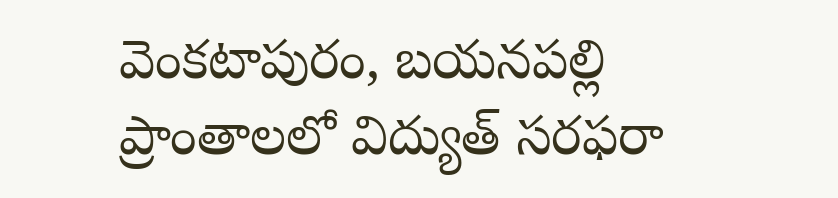వెంకటాపురం, బయనపల్లి ప్రాంతాలలో విద్యుత్ సరఫరా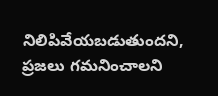నిలిపివేయబడుతుందని, ప్రజలు గమనించాలని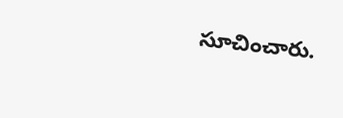సూచించారు.